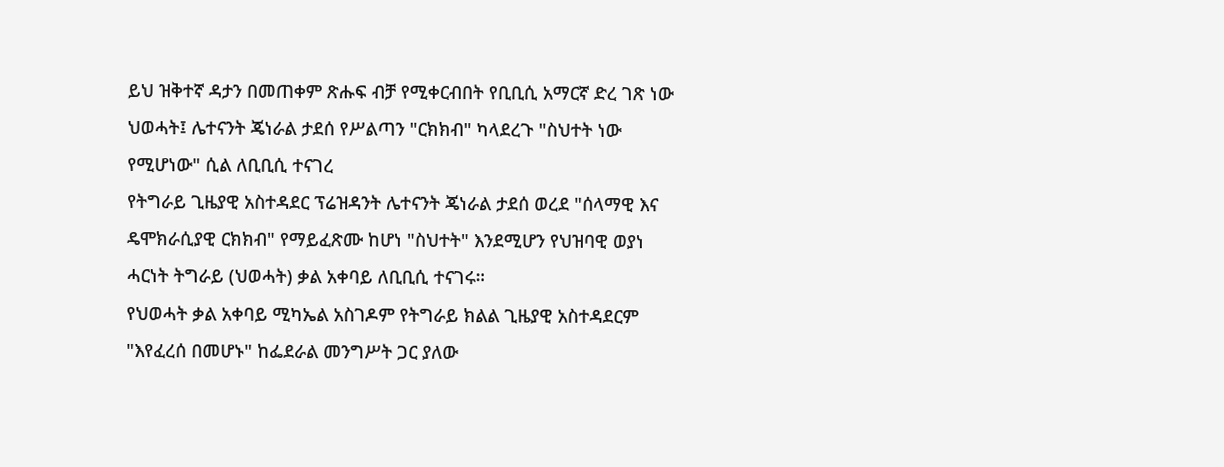ይህ ዝቅተኛ ዳታን በመጠቀም ጽሑፍ ብቻ የሚቀርብበት የቢቢሲ አማርኛ ድረ ገጽ ነው
ህወሓት፤ ሌተናንት ጄነራል ታደሰ የሥልጣን "ርክክብ" ካላደረጉ "ስህተት ነው የሚሆነው" ሲል ለቢቢሲ ተናገረ
የትግራይ ጊዜያዊ አስተዳደር ፕሬዝዳንት ሌተናንት ጄነራል ታደሰ ወረደ "ሰላማዊ እና ዴሞክራሲያዊ ርክክብ" የማይፈጽሙ ከሆነ "ስህተት" እንደሚሆን የህዝባዊ ወያነ ሓርነት ትግራይ (ህወሓት) ቃል አቀባይ ለቢቢሲ ተናገሩ።
የህወሓት ቃል አቀባይ ሚካኤል አስገዶም የትግራይ ክልል ጊዜያዊ አስተዳደርም "እየፈረሰ በመሆኑ" ከፌደራል መንግሥት ጋር ያለው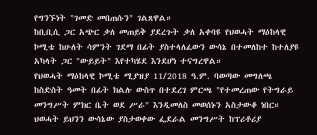የግንኙነት "ገመድ መበጠሱን" ገልጸዋል።
ከቢቢሲ ጋር አጭር ቃለ መጠይቅ ያደረጉት ቃለ አቀባዩ የህወሓት ማዕከላዊ ኮሚቴ ከሁለት ሳምንት ገደማ በፊት ያስተላለፈውን ውሳኔ በተመለከተ ከተለያዩ አካላት ጋር "ውይይት" እየተካሄደ እንደሆነ ተናግረዋል።
የህወሓት ማዕከላዊ ኮሚቴ ሚያዝያ 11/2018 ዓ.ም. ባወጣው መግለጫ ከስድስት ዓመት በፊት ክልሉ ውስጥ በተደረገ ምርጫ "የተመረጠው የትግራይ መንግሥት ምክር ቤት ወደ ሥራ" እንዲመለስ መወሰኑን አስታውቆ ነበር።
ህወሓት ይህንን ውሳኔው ያስታወቀው ፌደራል መንግሥት ከፕሪቶሪያ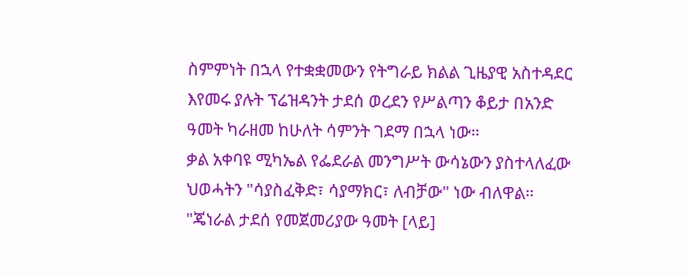ስምምነት በኋላ የተቋቋመውን የትግራይ ክልል ጊዜያዊ አስተዳደር እየመሩ ያሉት ፕሬዝዳንት ታደሰ ወረደን የሥልጣን ቆይታ በአንድ ዓመት ካራዘመ ከሁለት ሳምንት ገደማ በኋላ ነው።
ቃል አቀባዩ ሚካኤል የፌደራል መንግሥት ውሳኔውን ያስተላለፈው ህወሓትን "ሳያስፈቅድ፣ ሳያማክር፣ ለብቻው" ነው ብለዋል። "ጄነራል ታደሰ የመጀመሪያው ዓመት [ላይ]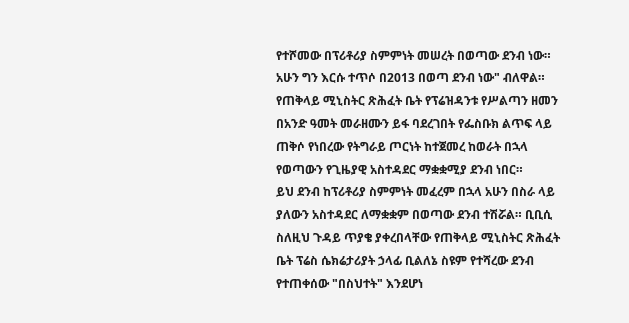የተሾመው በፕሪቶሪያ ስምምነት መሠረት በወጣው ደንብ ነው። አሁን ግን እርሱ ተጥሶ በ2013 በወጣ ደንብ ነው" ብለዋል።
የጠቅላይ ሚኒስትር ጽሕፈት ቤት የፕሬዝዳንቱ የሥልጣን ዘመን በአንድ ዓመት መራዘሙን ይፋ ባደረገበት የፌስቡክ ልጥፍ ላይ ጠቅሶ የነበረው የትግራይ ጦርነት ከተጀመረ ከወራት በኋላ የወጣውን የጊዜያዊ አስተዳደር ማቋቋሚያ ደንብ ነበር።
ይህ ደንብ ከፕሪቶሪያ ስምምነት መፈረም በኋላ አሁን በስራ ላይ ያለውን አስተዳደር ለማቋቋም በወጣው ደንብ ተሽሯል። ቢቢሲ ስለዚህ ጉዳይ ጥያቄ ያቀረበላቸው የጠቅላይ ሚኒስትር ጽሕፈት ቤት ፕሬስ ሴክሬታሪያት ኃላፊ ቢልለኔ ስዩም የተሻረው ደንብ የተጠቀሰው "በስህተት" እንደሆነ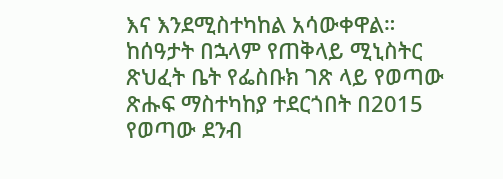እና እንደሚስተካከል አሳውቀዋል።
ከሰዓታት በኋላም የጠቅላይ ሚኒስትር ጽህፈት ቤት የፌስቡክ ገጽ ላይ የወጣው ጽሑፍ ማስተካከያ ተደርጎበት በ2015 የወጣው ደንብ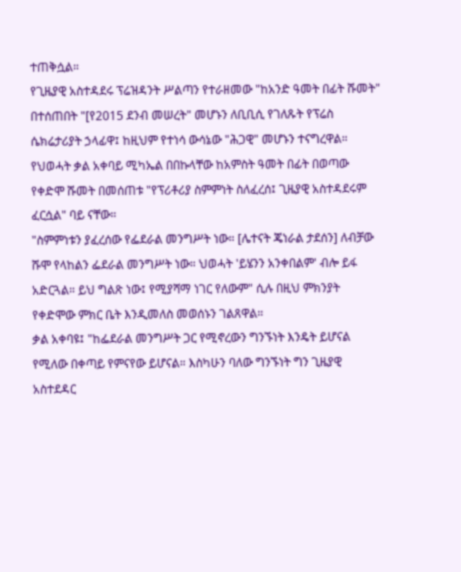ተጠቅሷል።
የጊዜያዊ አስተዳደሩ ፕሬዝዳንት ሥልጣን የተራዘመው "ከአንድ ዓመት በፊት ሹመት" በተሰጠበት "[የ2015 ደንብ መሠረት" መሆኑን ለቢቢሲ የገለጹት የፕሬስ ሴክሬታሪያት ኃላፊዋ፤ ከዚህም የተነሳ ውሳኔው "ሕጋዊ" መሆኑን ተናግረዋል።
የህወሓት ቃል አቀባይ ሚካኤል በበኩላቸው ከአምስት ዓመት በፊት በወጣው የቀድሞ ሹመት በመሰጠቱ "የፕሪቶሪያ ስምምነት ስለፈረሰ፤ ጊዜያዊ አስተዳደሩም ፈርሷል" ባይ ናቸው።
"ስምምነቱን ያፈረሰው የፌደራል መንግሥት ነው። [ሌተናት ጄነራል ታደሰን] ለብቻው ሹሞ የላከልን ፌደራል መንግሥት ነው። ህወሓት 'ይሄንን አንቀበልም' ብሎ ይፋ አድርጓል። ይህ ግልጽ ነው፤ የሚያሻማ ነገር የለውም" ሲሉ በዚህ ምክንያት የቀድሞው ምክር ቤት እንዲመለስ መወሰኑን ገልጸዋል።
ቃል አቀባዩ፤ "ከፌደራል መንግሥት ጋር የሚኖረውን ግንኙነት እንዴት ይሆናል የሚለው በቀጣይ የምናየው ይሆናል። እስካሁን ባለው ግንኙነት ግን ጊዜያዊ አስተደዳር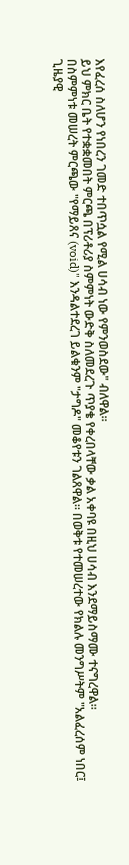እየፈረሰ ስለሆን የነበረን ገመድ ተበጥሷል የሚል ሀሳብ ነው የምንወስደው" ብለዋል።
ይህ ምክር ቤት የተቋቋመበት ምርጫ በፕሪቶሪያ ስምምነት ውድቅ ስለመደረጉ ጥያቄ የቀረበላቸው ቃል አቀባዩ በዚህ ሀሳብ እንደማይስማሙ ተናግረዋል።
በስምምነቱ መሠረት ምርጫው "የማይጸና (void)" እንዳልተደረገ ይልቁንም "ታግዶ" መቆየቱን ገልጸዋል። በወቅቱ የተመሠረተው የክልሉ መንግሥትም "አልፈረሰም ነበር፤ ጊዜያዊ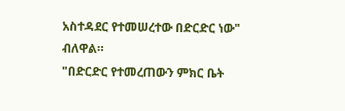አስተዳደር የተመሠረተው በድርድር ነው" ብለዋል።
"በድርድር የተመረጠውን ምክር ቤት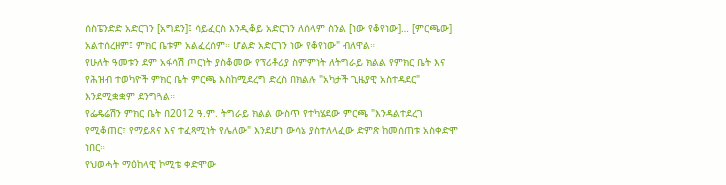ሰስፔንድድ አድርገን [አግደን]፤ ሳይፈርስ እንዲቆይ አድርገን ለሰላም ስንል [ነው የቆየነው]… [ምርጫው] አልተሰረዘም፤ ምክር ቤቱም አልፈረሰም። ሆልድ አድርገን ነው የቆየነው" ብለዋል።
የሁለት ዓመቱን ደም አፋሳሽ ጦርነት ያስቆመው የፕሪቶሪያ ስምምነት ለትግራይ ክልል የምክር ቤት እና የሕዝብ ተወካዮች ምክር ቤት ምርጫ እስከሚደረግ ድረስ በክልሉ "አካታች ጊዜያዊ አስተዳደር" እንደሚቋቋም ደንግጓል።
የፌዴሬሽን ምክር ቤት በ2012 ዓ.ም. ትግራይ ክልል ውስጥ የተካሄደው ምርጫ "እንዳልተደረገ የሚቆጠር፣ የማይጸና እና ተፈጻሚነት የሌለው" እንደሆነ ውሳኔ ያስተለላፈው ድምጽ ከመሰጠቱ አስቀድሞ ነበር።
የህወሓት ማዕከላዊ ኮሚቴ ቀድሞው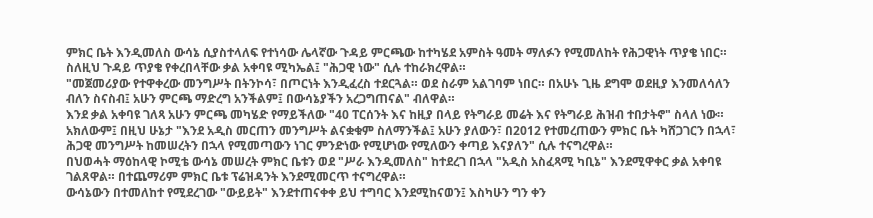ምክር ቤት እንዲመለስ ውሳኔ ሲያስተላለፍ የተነሳው ሌላኛው ጉዳይ ምርጫው ከተካሄደ አምስት ዓመት ማለፉን የሚመለከት የሕጋዊነት ጥያቄ ነበር። ስለዚህ ጉዳይ ጥያቄ የቀረበላቸው ቃል አቀባዩ ሚካኤል፤ "ሕጋዊ ነው" ሲሉ ተከራክረዋል።
"መጀመሪያው የተዋቀረው መንግሥት በትንኮሳ፣ በጦርነት እንዲፈረስ ተደርጓል። ወደ ስራም አልገባም ነበር። በአሁኑ ጊዜ ደግሞ ወደዚያ እንመለሳለን ብለን ስናስብ፤ አሁን ምርጫ ማድረግ አንችልም፤ በውሳኔያችን አረጋግጠናል" ብለዋል።
እንደ ቃል አቀባዩ ገለጻ አሁን ምርጫ መካሄድ የማይችለው "40 ፐርሰንት እና ከዚያ በላይ የትግራይ መሬት እና የትግራይ ሕዝብ ተበታትኖ" ስላለ ነው።
አክለውም፤ በዚህ ሁኔታ "እንደ አዲስ መርጠን መንግሥት ልናቋቁም ስለማንችል፤ አሁን ያለውን፣ በ2012 የተመረጠውን ምክር ቤት ካሸጋገርን በኋላ፣ ሕጋዊ መንግሥት ከመሠረትን በኋላ የሚመጣውን ነገር ምንድነው የሚሆነው የሚለውን ቀጣይ እናያለን" ሲሉ ተናግረዋል።
በህወሓት ማዕከላዊ ኮሚቴ ውሳኔ መሠረት ምክር ቤቱን ወደ "ሥራ እንዲመለስ" ከተደረገ በኋላ "አዲስ አስፈጻሚ ካቢኔ" እንደሚዋቀር ቃል አቀባዩ ገልጸዋል። በተጨማሪም ምክር ቤቱ ፕሬዝዳንት እንደሚመርጥ ተናግረዋል።
ውሳኔውን በተመለከተ የሚደረገው "ውይይት" እንደተጠናቀቀ ይህ ተግባር እንደሚከናወን፤ እስካሁን ግን ቀን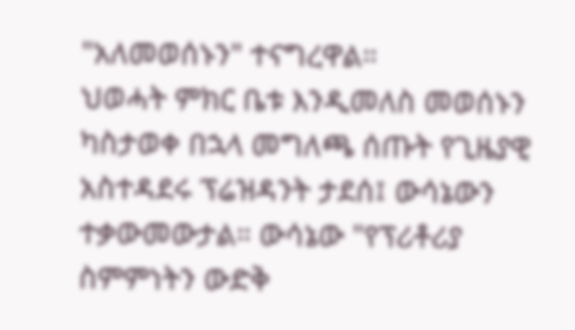"አለመወሰኑን" ተናግረዋል።
ህወሓት ምክር ቤቱ እንዲመለስ መወሰኑን ካስታወቀ በኋላ መግለጫ ሰጡት የጊዜያዊ አስተዳደሩ ፕሬዝዳንት ታደሰ፤ ውሳኔውን ተቃውመውታል። ውሳኔው "የፕሪቶሪያ ስምምነትን ውድቅ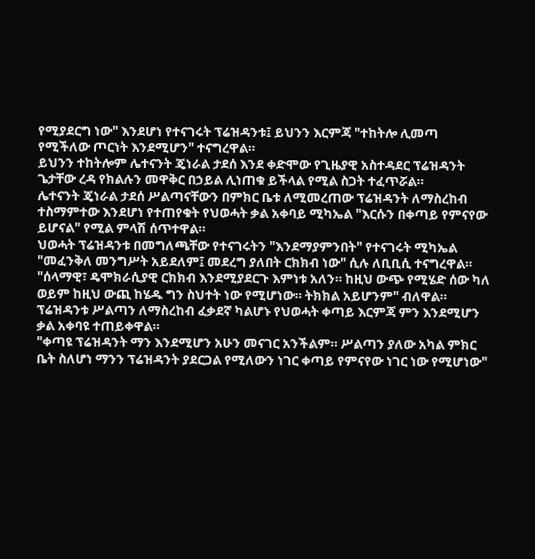የሚያደርግ ነው" እንደሆነ የተናገሩት ፕሬዝዳንቱ፤ ይህንን እርምጃ "ተከትሎ ሊመጣ የሚችለው ጦርነት እንደሚሆን" ተናግረዋል።
ይህንን ተከትሎም ሌተናንት ጄነራል ታደሰ እንደ ቀድሞው የጊዜያዊ አስተዳደር ፕሬዝዳንት ጌታቸው ረዳ የክልሉን መዋቅር በኃይል ሊነጠቁ ይችላል የሚል ስጋት ተፈጥሯል።
ሌተናንት ጄነራል ታደሰ ሥልጣናቸውን በምክር ቤቱ ለሚመረጠው ፕሬዝዳንት ለማስረከብ ተስማምተው እንደሆነ የተጠየቁት የህወሓት ቃል አቀባይ ሚካኤል "እርሱን በቀጣይ የምናየው ይሆናል" የሚል ምላሽ ሰጥተዋል።
ህወሓት ፕሬዝዳንቱ በመግለጫቸው የተናገሩትን "እንደማያምንበት" የተናገሩት ሚካኤል "መፈንቅለ መንግሥት አይደለም፤ መደረግ ያለበት ርክክብ ነው" ሲሉ ለቢቢሲ ተናግረዋል።
"ሰላማዊ፣ ዴሞክራሲያዊ ርክክብ እንደሚያደርጉ እምነቱ አለን። ከዚህ ውጭ የሚሄድ ሰው ካለ ወይም ከዚህ ውጪ ከሄዱ ግን ስህተት ነው የሚሆነው። ትክክል አይሆንም" ብለዋል።
ፕሬዝዳንቱ ሥልጣን ለማስረከብ ፈቃደኛ ካልሆኑ የህወሓት ቀጣይ እርምጃ ምን እንደሚሆን ቃል አቀባዩ ተጠይቀዋል።
"ቀጣዩ ፕሬዝዳንት ማን እንደሚሆን አሁን መናገር አንችልም። ሥልጣን ያለው አካል ምክር ቤት ስለሆነ ማንን ፕሬዝዳንት ያደርጋል የሚለውን ነገር ቀጣይ የምናየው ነገር ነው የሚሆነው"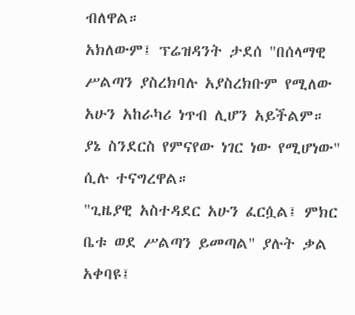ብለዋል።
አክለውም፤ ፕሬዝዳንት ታደሰ "በሰላማዊ ሥልጣን ያስረክባሉ አያስረክቡም የሚለው አሁን አከራካሪ ነጥብ ሊሆን አይችልም። ያኔ ስንደርስ የምናየው ነገር ነው የሚሆነው" ሲሉ ተናግረዋል።
"ጊዜያዊ አስተዳደር አሁን ፈርሷል፤ ምክር ቤቱ ወደ ሥልጣን ይመጣል" ያሉት ቃል አቀባዩ፤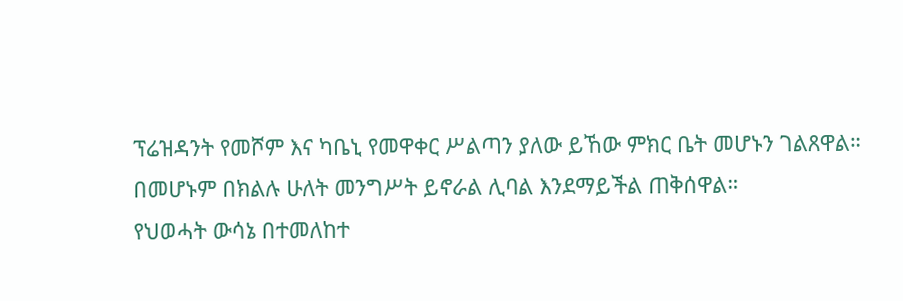ፕሬዝዳንት የመሾም እና ካቤኒ የመዋቀር ሥልጣን ያለው ይኸው ምክር ቤት መሆኑን ገልጸዋል። በመሆኑም በክልሉ ሁለት መንግሥት ይኖራል ሊባል እንደማይችል ጠቅሰዋል።
የህወሓት ውሳኔ በተመለከተ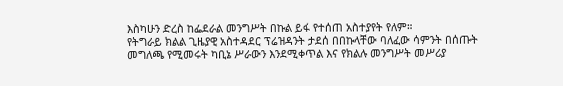እስካሁን ድረስ ከፌደራል መንግሥት በኩል ይፋ የተሰጠ አስተያየት የለም።
የትግራይ ክልል ጊዜያዊ አስተዳደር ፕሬዝዳንት ታደሰ በበኩላቸው ባለፈው ሳምንት በሰጡት መግለጫ የሚመሩት ካቢኔ ሥራውን እንደሚቀጥል እና የክልሉ መንግሥት መሥሪያ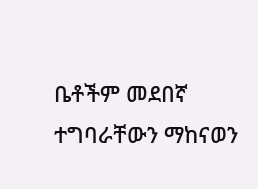ቤቶችም መደበኛ ተግባራቸውን ማከናወን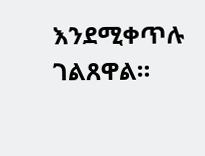እንደሚቀጥሉ ገልጸዋል።